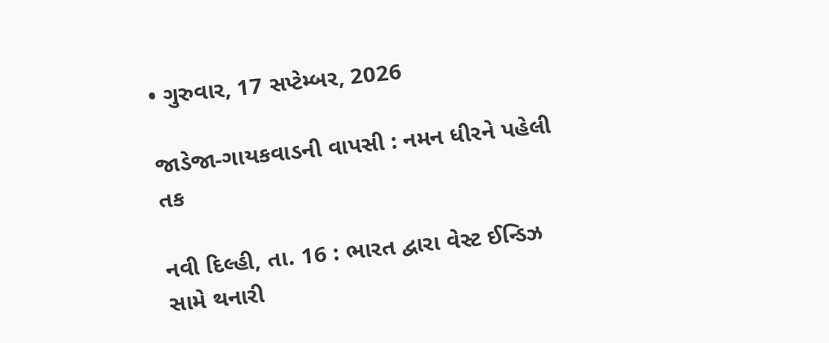• ગુરુવાર, 17 સપ્ટેમ્બર, 2026

જાડેજા-ગાયકવાડની વાપસી : નમન ધીરને પહેલી તક

નવી દિલ્હી, તા. 16 : ભારત દ્વારા વેસ્ટ ઈન્ડિઝ સામે થનારી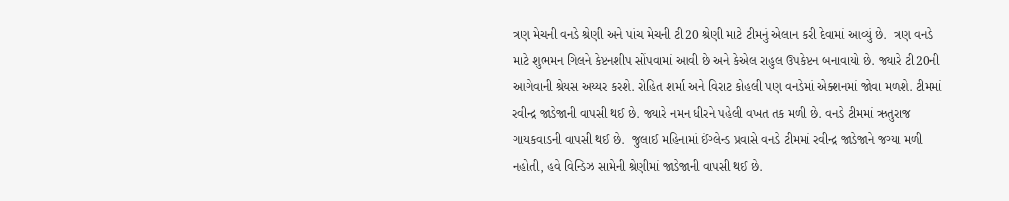ત્રણ મેચની વનડે શ્રેણી અને પાંચ મેચની ટી20 શ્રેણી માટે ટીમનું એલાન કરી દેવામાં આવ્યું છે.  ત્રણ વનડે માટે શુભમન ગિલને કેપ્ટનશીપ સોંપવામાં આવી છે અને કેએલ રાહુલ ઉપકેપ્ટન બનાવાયો છે. જ્યારે ટી20ની આગેવાની શ્રેયસ અય્યર કરશે. રોહિત શર્મા અને વિરાટ કોહલી પણ વનડેમાં એક્શનમાં જોવા મળશે. ટીમમાં રવીન્દ્ર જાડેજાની વાપસી થઈ છે. જ્યારે નમન ધીરને પહેલી વખત તક મળી છે. વનડે ટીમમાં ઋતુરાજ ગાયકવાડની વાપસી થઈ છે.  જુલાઈ મહિનામાં ઈંગ્લેન્ડ પ્રવાસે વનડે ટીમમાં રવીન્દ્ર જાડેજાને જગ્યા મળી નહોતી, હવે વિન્ડિઝ સામેની શ્રેણીમાં જાડેજાની વાપસી થઈ છે.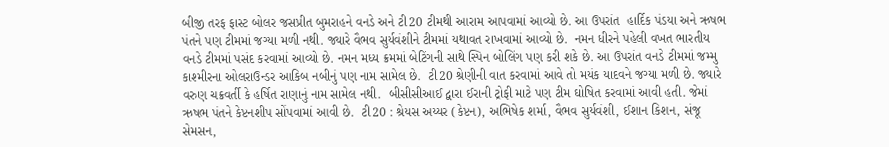બીજી તરફ ફાસ્ટ બોલર જસપ્રીત બુમરાહને વનડે અને ટી20 ટીમથી આરામ આપવામાં આવ્યો છે. આ ઉપરાંત  હાર્દિક પંડયા અને ઋષભ પંતને પણ ટીમમાં જગ્યા મળી નથી. જ્યારે વૈભવ સુર્યવંશીને ટીમમાં યથાવત રાખવામાં આવ્યો છે.  નમન ધીરને પહેલી વખત ભારતીય વનડે ટીમમાં પસંદ કરવામાં આવ્યો છે. નમન મધ્ય ક્રમમાં બેટિંગની સાથે સ્પિન બોલિંગ પણ કરી શકે છે. આ ઉપરાંત વનડે ટીમમાં જમ્મુ કાશ્મીરના ઓલરાઉન્ડર આકિબ નબીનું પણ નામ સામેલ છે.  ટી20 શ્રેણીની વાત કરવામાં આવે તો મયંક યાદવને જગ્યા મળી છે. જ્યારે વરુણ ચક્રવર્તી કે હર્ષિત રાણાનું નામ સામેલ નથી.  બીસીસીઆઈ દ્વારા ઈરાની ટ્રોફી માટે પણ ટીમ ઘોષિત કરવામાં આવી હતી. જેમાં ઋષભ પંતને કેપ્ટનશીપ સોંપવામાં આવી છે.  ટી20 : શ્રેયસ અય્યર (કેપ્ટન), અભિષેક શર્મા, વૈભવ સુર્યવંશી, ઈશાન કિશન, સંજૂ સેમસન,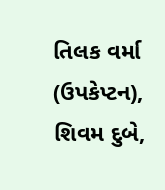તિલક વર્મા (ઉપકેપ્ટન), શિવમ દુબે,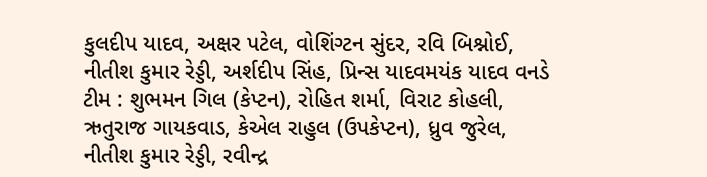કુલદીપ યાદવ, અક્ષર પટેલ, વોશિંગ્ટન સુંદર, રવિ બિશ્નોઈ, નીતીશ કુમાર રેડ્ડી, અર્શદીપ સિંહ, પ્રિન્સ યાદવમયંક યાદવ વનડે ટીમ : શુભમન ગિલ (કેપ્ટન), રોહિત શર્મા, વિરાટ કોહલી, ઋતુરાજ ગાયકવાડ, કેએલ રાહુલ (ઉપકેપ્ટન), ધ્રુવ જુરેલ, નીતીશ કુમાર રેડ્ડી, રવીન્દ્ર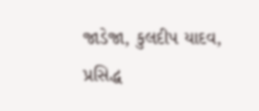જાડેજા, કુલદીપ યાદવ, પ્રસિદ્ધ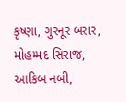કૃષ્ણા, ગુરનૂર બરાર, મોહમ્મદ સિરાજ, આકિબ નબી,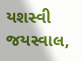યશસ્વી જયસ્વાલ,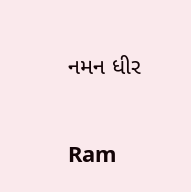નમન ધીર

Ram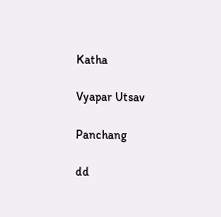Katha

Vyapar Utsav

Panchang

dd